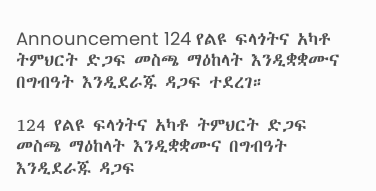Announcement 124 የልዩ ፍላጎትና አካቶ ትምህርት ድጋፍ መስጫ ማዕከላት እንዲቋቋሙና በግብዓት እንዲደራጁ ዳጋፍ ተደረገ።

124 የልዩ ፍላጎትና አካቶ ትምህርት ድጋፍ መስጫ ማዕከላት እንዲቋቋሙና በግብዓት እንዲደራጁ ዳጋፍ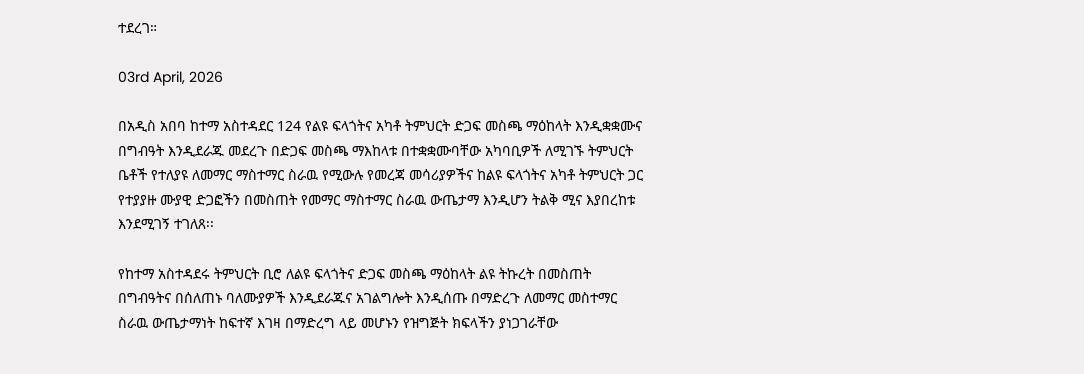ተደረገ።

03rd April, 2026

በአዲስ አበባ ከተማ አስተዳደር 124 የልዩ ፍላጎትና አካቶ ትምህርት ድጋፍ መስጫ ማዕከላት እንዲቋቋሙና በግብዓት እንዲደራጁ መደረጉ በድጋፍ መስጫ ማእከላቱ በተቋቋሙባቸው አካባቢዎች ለሚገኙ ትምህርት ቤቶች የተለያዩ ለመማር ማስተማር ስራዉ የሚውሉ የመረጃ መሳሪያዎችና ከልዩ ፍላጎትና አካቶ ትምህርት ጋር የተያያዙ ሙያዊ ድጋፎችን በመስጠት የመማር ማስተማር ስራዉ ውጤታማ እንዲሆን ትልቅ ሚና እያበረከቱ እንደሚገኝ ተገለጸ፡፡

የከተማ አስተዳደሩ ትምህርት ቢሮ ለልዩ ፍላጎትና ድጋፍ መስጫ ማዕከላት ልዩ ትኩረት በመስጠት በግብዓትና በሰለጠኑ ባለሙያዎች እንዲደራጁና አገልግሎት እንዲሰጡ በማድረጉ ለመማር መስተማር ስራዉ ውጤታማነት ከፍተኛ እገዛ በማድረግ ላይ መሆኑን የዝግጅት ክፍላችን ያነጋገራቸው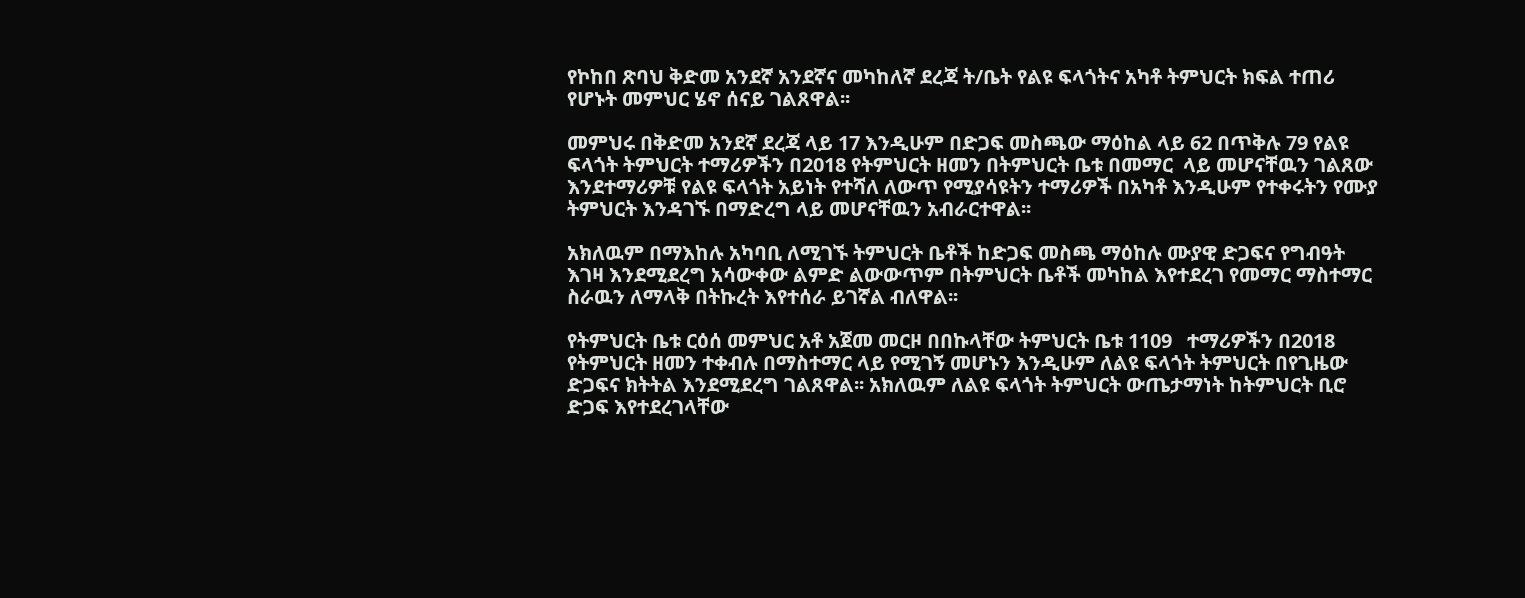የኮከበ ጽባህ ቅድመ አንደኛ አንደኛና መካከለኛ ደረጃ ት/ቤት የልዩ ፍላጎትና አካቶ ትምህርት ክፍል ተጠሪ የሆኑት መምህር ሄኖ ሰናይ ገልጸዋል፡፡

መምህሩ በቅድመ አንደኛ ደረጃ ላይ 17 እንዲሁም በድጋፍ መስጫው ማዕከል ላይ 62 በጥቅሉ 79 የልዩ ፍላጎት ትምህርት ተማሪዎችን በ2018 የትምህርት ዘመን በትምህርት ቤቱ በመማር  ላይ መሆናቸዉን ገልጸው እንደተማሪዎቹ የልዩ ፍላጎት አይነት የተሻለ ለውጥ የሚያሳዩትን ተማሪዎች በአካቶ እንዲሁም የተቀሩትን የሙያ ትምህርት እንዳገኙ በማድረግ ላይ መሆናቸዉን አብራርተዋል፡፡

አክለዉም በማእከሉ አካባቢ ለሚገኙ ትምህርት ቤቶች ከድጋፍ መስጫ ማዕከሉ ሙያዊ ድጋፍና የግብዓት እገዛ እንደሚደረግ አሳውቀው ልምድ ልውውጥም በትምህርት ቤቶች መካከል እየተደረገ የመማር ማስተማር ስራዉን ለማላቅ በትኩረት እየተሰራ ይገኛል ብለዋል፡፡

የትምህርት ቤቱ ርዕሰ መምህር አቶ አጀመ መርዞ በበኩላቸው ትምህርት ቤቱ 1109   ተማሪዎችን በ2018 የትምህርት ዘመን ተቀብሉ በማስተማር ላይ የሚገኝ መሆኑን እንዲሁም ለልዩ ፍላጎት ትምህርት በየጊዜው ድጋፍና ክትትል እንደሚደረግ ገልጸዋል፡፡ አክለዉም ለልዩ ፍላጎት ትምህርት ውጤታማነት ከትምህርት ቢሮ ድጋፍ እየተደረገላቸው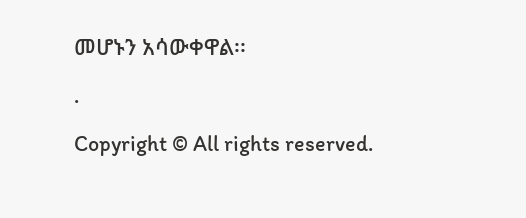መሆኑን አሳውቀዋል፡፡

.

Copyright © All rights reserved.